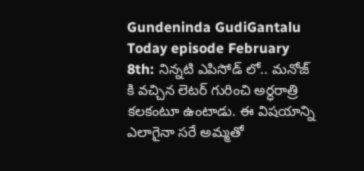Gundeninda GudiGantalu Today episode February 8th: నిన్నటి ఎపిసోడ్ లో.. మనోజ్ కి వచ్చిన లెటర్ గురించి అర్ధరాత్రి కలకంటూ ఉంటాడు. ఈ విషయాన్ని ఎలాగైనా సరే అమ్మతో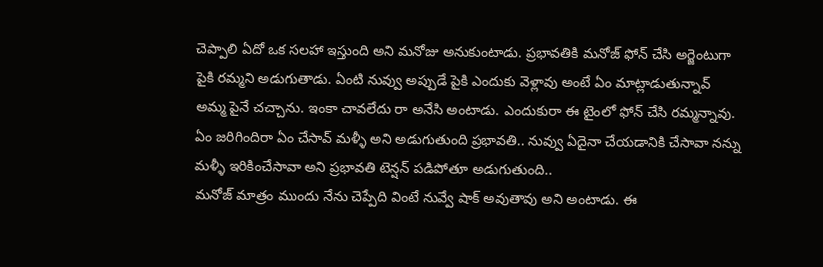చెప్పాలి ఏదో ఒక సలహా ఇస్తుంది అని మనోజు అనుకుంటాడు. ప్రభావతికి మనోజ్ ఫోన్ చేసి అర్జెంటుగా పైకి రమ్మని అడుగుతాడు. ఏంటి నువ్వు అప్పుడే పైకి ఎందుకు వెళ్లావు అంటే ఏం మాట్లాడుతున్నావ్ అమ్మ పైనే చచ్చాను. ఇంకా చావలేదు రా అనేసి అంటాడు. ఎందుకురా ఈ టైంలో ఫోన్ చేసి రమ్మన్నావు. ఏం జరిగిందిరా ఏం చేసావ్ మళ్ళీ అని అడుగుతుంది ప్రభావతి.. నువ్వు ఏదైనా చేయడానికి చేసావా నన్ను మళ్ళీ ఇరికించేసావా అని ప్రభావతి టెన్షన్ పడిపోతూ అడుగుతుంది..
మనోజ్ మాత్రం ముందు నేను చెప్పేది వింటే నువ్వే షాక్ అవుతావు అని అంటాడు. ఈ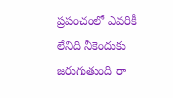ప్రపంచంలో ఎవరికీ లేనిది నీకెందుకు జరుగుతుంది రా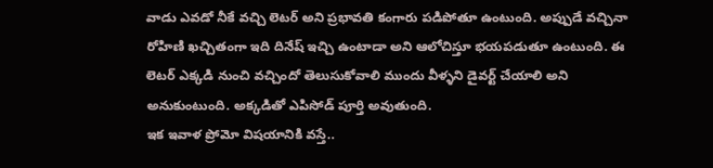వాడు ఎవడో నీకే వచ్చి లెటర్ అని ప్రభావతి కంగారు పడిపోతూ ఉంటుంది. అప్పుడే వచ్చినా రోహిణి ఖచ్చితంగా ఇది దినేష్ ఇచ్చి ఉంటాడా అని ఆలోచిస్తూ భయపడుతూ ఉంటుంది. ఈ లెటర్ ఎక్కడి నుంచి వచ్చిందో తెలుసుకోవాలి ముందు వీళ్ళని డైవర్ట్ చేయాలి అని అనుకుంటుంది. అక్కడితో ఎపిసోడ్ పూర్తి అవుతుంది.
ఇక ఇవాళ ప్రోమో విషయానికి వస్తే..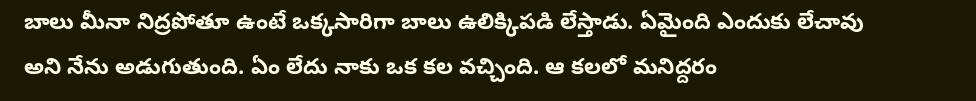బాలు మీనా నిద్రపోతూ ఉంటే ఒక్కసారిగా బాలు ఉలిక్కిపడి లేస్తాడు. ఏమైంది ఎందుకు లేచావు అని నేను అడుగుతుంది. ఏం లేదు నాకు ఒక కల వచ్చింది. ఆ కలలో మనిద్దరం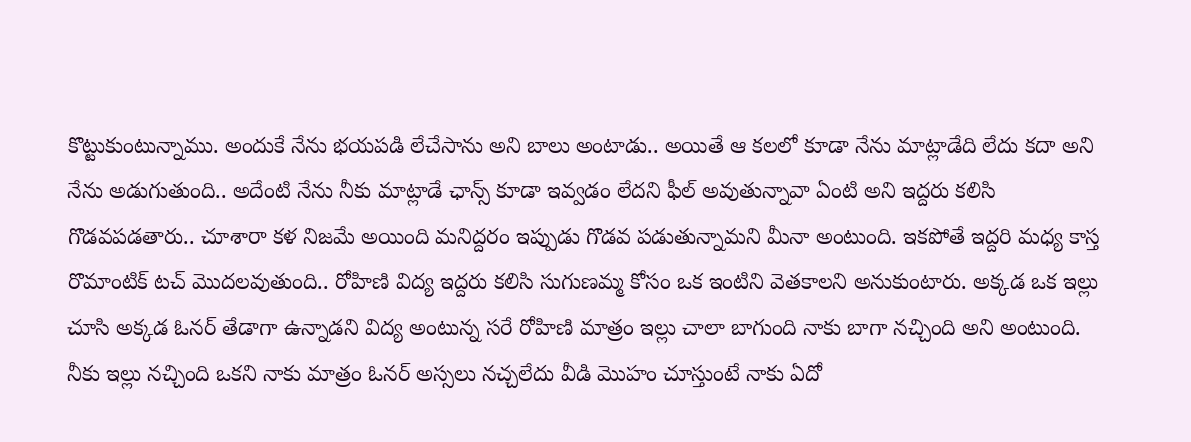కొట్టుకుంటున్నాము. అందుకే నేను భయపడి లేచేసాను అని బాలు అంటాడు.. అయితే ఆ కలలో కూడా నేను మాట్లాడేది లేదు కదా అని నేను అడుగుతుంది.. అదేంటి నేను నీకు మాట్లాడే ఛాన్స్ కూడా ఇవ్వడం లేదని ఫీల్ అవుతున్నావా ఏంటి అని ఇద్దరు కలిసి గొడవపడతారు.. చూశారా కళ నిజమే అయింది మనిద్దరం ఇప్పుడు గొడవ పడుతున్నామని మీనా అంటుంది. ఇకపోతే ఇద్దరి మధ్య కాస్త రొమాంటిక్ టచ్ మొదలవుతుంది.. రోహిణి విద్య ఇద్దరు కలిసి సుగుణమ్మ కోసం ఒక ఇంటిని వెతకాలని అనుకుంటారు. అక్కడ ఒక ఇల్లు చూసి అక్కడ ఓనర్ తేడాగా ఉన్నాడని విద్య అంటున్న సరే రోహిణి మాత్రం ఇల్లు చాలా బాగుంది నాకు బాగా నచ్చింది అని అంటుంది.
నీకు ఇల్లు నచ్చింది ఒకని నాకు మాత్రం ఓనర్ అస్సలు నచ్చలేదు వీడి మొహం చూస్తుంటే నాకు ఏదో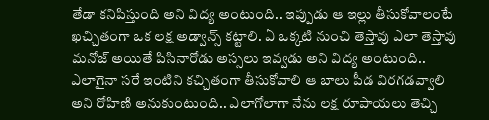తేడా కనిపిస్తుంది అని విద్య అంటుంది.. ఇప్పుడు ఆ ఇల్లు తీసుకోవాలంటే ఖచ్చితంగా ఒక లక్ష అడ్వాన్స్ కట్టాలి. ఏ ఒక్కటి నుంచి తెస్తావు ఎలా తెస్తావు మనోజ్ అయితే పిసినారోడు అస్సలు ఇవ్వడు అని విద్య అంటుంది.. ఎలాగైనా సరే ఇంటిని కచ్చితంగా తీసుకోవాలి ఆ బాలు పీడ విరగడవ్వాలి అని రోహిణి అనుకుంటుంది.. ఎలాగోలాగా నేను లక్ష రూపాయలు తెచ్చి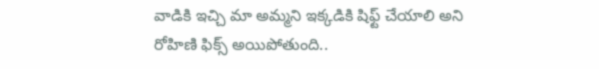వాడికి ఇచ్చి మా అమ్మని ఇక్కడికి షిఫ్ట్ చేయాలి అని రోహిణి ఫిక్స్ అయిపోతుంది..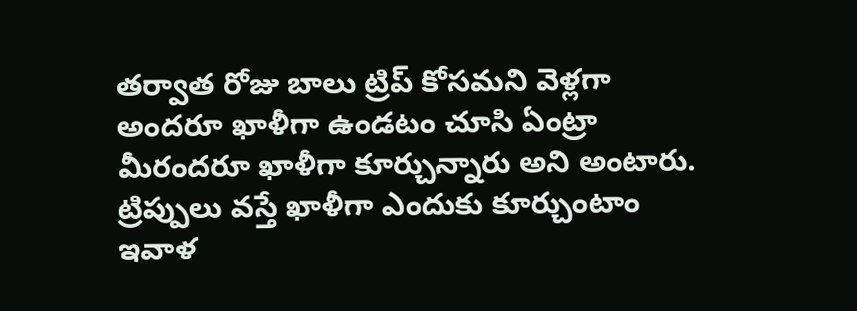తర్వాత రోజు బాలు ట్రిప్ కోసమని వెళ్లగా అందరూ ఖాళీగా ఉండటం చూసి ఏంట్రా మీరందరూ ఖాళీగా కూర్చున్నారు అని అంటారు. ట్రిప్పులు వస్తే ఖాళీగా ఎందుకు కూర్చుంటాం ఇవాళ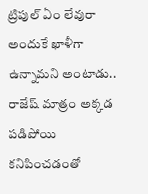ట్రిపుల్ ఏం లేవురా అందుకే ఖాళీగా ఉన్నామని అంటాడు.. రాజేష్ మాత్రం అక్కడ పడిపోయి కనిపించడంతో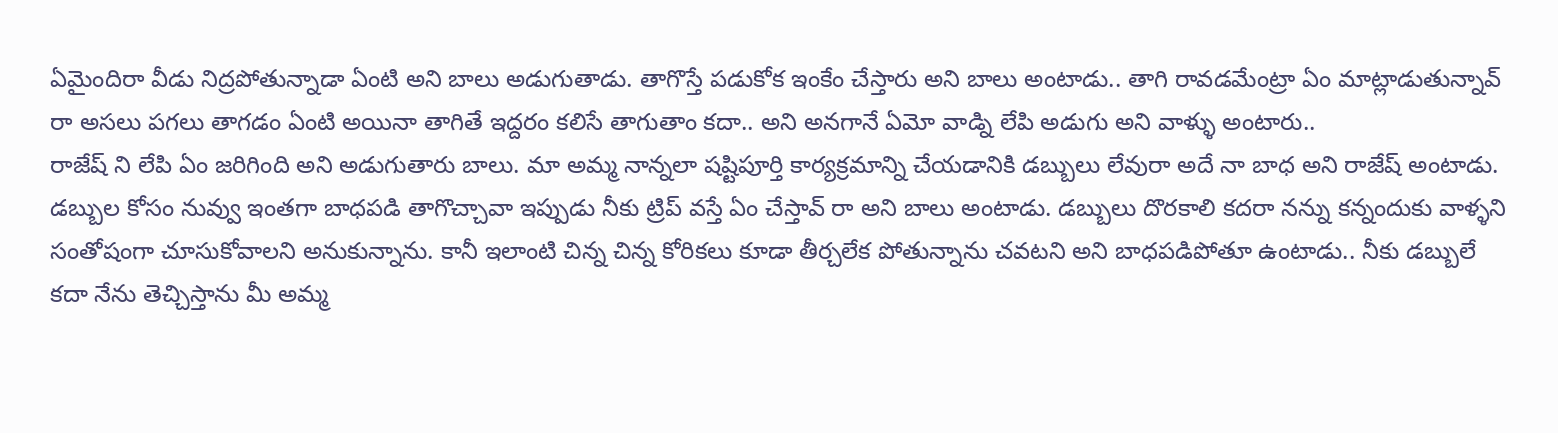ఏమైందిరా వీడు నిద్రపోతున్నాడా ఏంటి అని బాలు అడుగుతాడు. తాగొస్తే పడుకోక ఇంకేం చేస్తారు అని బాలు అంటాడు.. తాగి రావడమేంట్రా ఏం మాట్లాడుతున్నావ్ రా అసలు పగలు తాగడం ఏంటి అయినా తాగితే ఇద్దరం కలిసే తాగుతాం కదా.. అని అనగానే ఏమో వాడ్ని లేపి అడుగు అని వాళ్ళు అంటారు..
రాజేష్ ని లేపి ఏం జరిగింది అని అడుగుతారు బాలు. మా అమ్మ నాన్నలా షష్టిపూర్తి కార్యక్రమాన్ని చేయడానికి డబ్బులు లేవురా అదే నా బాధ అని రాజేష్ అంటాడు. డబ్బుల కోసం నువ్వు ఇంతగా బాధపడి తాగొచ్చావా ఇప్పుడు నీకు ట్రిప్ వస్తే ఏం చేస్తావ్ రా అని బాలు అంటాడు. డబ్బులు దొరకాలి కదరా నన్ను కన్నందుకు వాళ్ళని సంతోషంగా చూసుకోవాలని అనుకున్నాను. కానీ ఇలాంటి చిన్న చిన్న కోరికలు కూడా తీర్చలేక పోతున్నాను చవటని అని బాధపడిపోతూ ఉంటాడు.. నీకు డబ్బులే కదా నేను తెచ్చిస్తాను మీ అమ్మ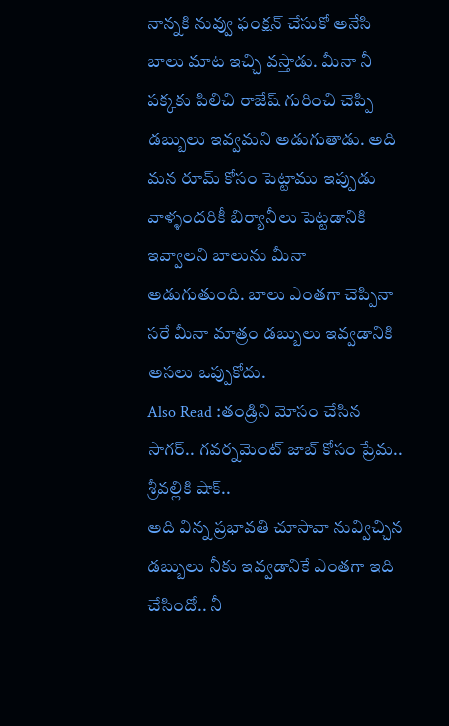నాన్నకి నువ్వు ఫంక్షన్ చేసుకో అనేసి బాలు మాట ఇచ్చి వస్తాడు. మీనా నీ పక్కకు పిలిచి రాజేష్ గురించి చెప్పి డబ్బులు ఇవ్వమని అడుగుతాడు. అది మన రూమ్ కోసం పెట్టాము ఇప్పుడు వాళ్ళందరికీ బిర్యానీలు పెట్టడానికి ఇవ్వాలని బాలును మీనా అడుగుతుంది. బాలు ఎంతగా చెప్పినా సరే మీనా మాత్రం డబ్బులు ఇవ్వడానికి అసలు ఒప్పుకోదు.
Also Read :తండ్రిని మోసం చేసిన సాగర్.. గవర్నమెంట్ జాబ్ కోసం ప్రేమ.. శ్రీవల్లికి షాక్..
అది విన్న ప్రభావతి చూసావా నువ్విచ్చిన డబ్బులు నీకు ఇవ్వడానికే ఎంతగా ఇది చేసిందో.. నీ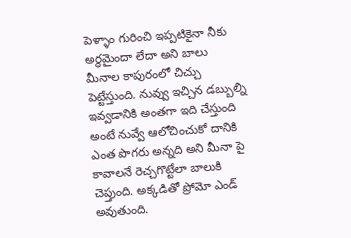పెళ్ళాం గురించి ఇప్పటికైనా నీకు అర్థమైందా లేదా అని బాలు మీనాల కాపురంలో చిచ్చు పెట్టేస్తుంది. నువ్వు ఇచ్చిన డబ్బుల్ని ఇవ్వడానికి అంతగా ఇది చేస్తుంది అంటే నువ్వే ఆలోచించుకో దానికి ఎంత పొగరు అన్నది అని మీనా పై కావాలనే రెచ్చగొట్టేలా బాలుకి చెప్తుంది. అక్కడితో ప్రోమో ఎండ్ అవుతుంది.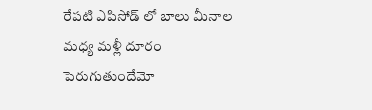రేపటి ఎపిసోడ్ లో బాలు మీనాల మధ్య మళ్లీ దూరం పెరుగుతుందేమో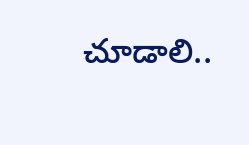చూడాలి..